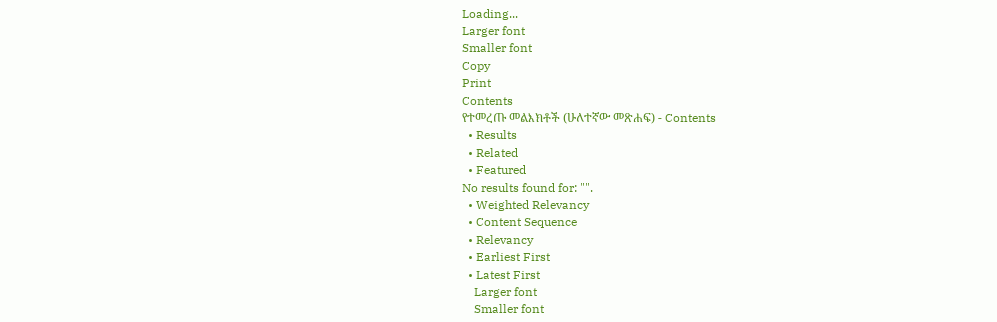Loading...
Larger font
Smaller font
Copy
Print
Contents
የተመረጡ መልእክቶች (ሁለተኛው መጽሐፍ) - Contents
  • Results
  • Related
  • Featured
No results found for: "".
  • Weighted Relevancy
  • Content Sequence
  • Relevancy
  • Earliest First
  • Latest First
    Larger font
    Smaller font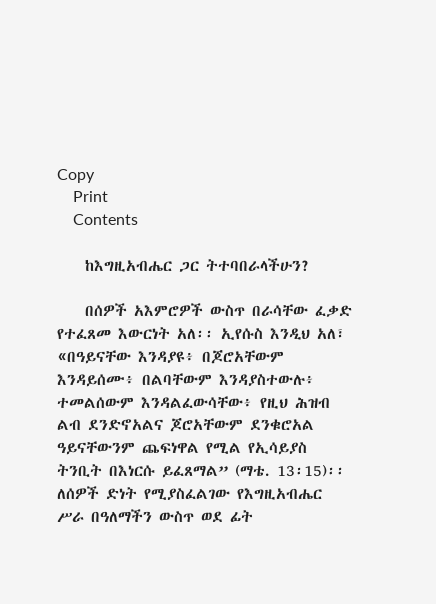Copy
    Print
    Contents

    ከእግዚአብሔር ጋር ትተባበራላችሁን?

    በሰዎች አእምሮዎች ውስጥ በራሳቸው ፈቃድ የተፈጸመ እውርነት አለ፡፡ ኢየሱስ እንዲህ አለ፣ «በዓይናቸው እንዳያዩ፥ በጆሮአቸውም እንዳይሰሙ፥ በልባቸውም እንዳያስተውሉ፥ ተመልሰውም እንዳልፈውሳቸው፥ የዚህ ሕዝብ ልብ ደንድኖአልና ጆሮአቸውም ደንቁሮአል ዓይናቸውንም ጨፍነዋል የሚል የኢሳይያስ ትንቢት በእነርሱ ይፈጸማል” (ማቴ. 13፡15)፡፡ ለሰዎች ድነት የሚያስፈልገው የእግዚአብሔር ሥራ በዓለማችን ውስጥ ወደ ፊት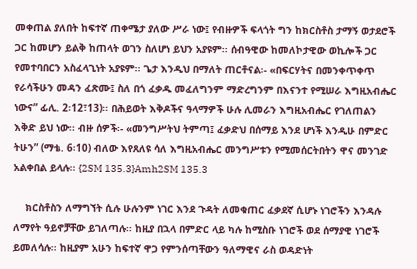መቀጠል ያለበት ከፍተኛ ጠቀሜታ ያለው ሥራ ነው፤ የብዙዎች ፍላጎት ግን ከክርስቶስ ታማኝ ወታደሮች ጋር ከመሆን ይልቅ ከጠላት ወገን ስለሆነ ይህን አያዩም፡፡ ሰብዓዊው ከመለኮታዊው ወኪሎች ጋር የመተባበርን አስፈላጊነት አያዩም፡፡ ጌታ እንዲህ በማለት ጠርቶናል፡- «በፍርሃትና በመንቀጥቀጥ የራሳችሁን መዳን ፈጽሙ፤ ስለ በጎ ፈቃዱ መፈለግንም ማድረግንም በእናንተ የሚሠራ እግዚአብሔር ነውና” ፊሊ. 2፡12፣13)፡፡ በሕይወት እቅዶችና ዓላማዎች ሁሉ ሊመራን እግዚአብሔር የገለጠልን እቅድ ይህ ነው፡፡ ብዙ ሰዎች፡- «መንግሥትህ ትምጣ፤ ፈቃድህ በሰማይ እንደ ሆነች እንዲሁ በምድር ትሁን” (ማቴ. 6፡10) ብለው እየጸለዩ ሳለ እግዚአብሔር መንግሥቱን የሚመሰርትበትን ዋና መንገድ አልቀበል ይላሉ፡፡ {2SM 135.3}Amh2SM 135.3

    ክርስቶስን ለማግኘት ሲሉ ሁሉንም ነገር እንደ ጉዳት ለመቁጠር ፈቃደኛ ሲሆኑ ነገሮችን እንዳሉ ለማየት ዓይኖቻቸው ይገለጣሉ፡፡ ከዚያ በኋላ በምድር ላይ ካሉ ከሚስቡ ነገሮች ወደ ሰማያዊ ነገሮች ይመለሳሉ፡፡ ከዚያም አሁን ከፍተኛ ዋጋ የምንሰጣቸውን ዓለማዊና ራስ ወዳድነት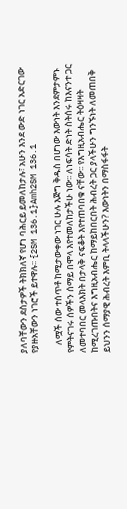ያለባቸውን ደስታዎች ትክክለኛ የሆነ ባሕርይ ይመለከታሉ፣ አሁን እንደ ውድ ነገር አድርገው የያዙአቸውን ነገሮች ይተዋሉ፡፡ {2SM 136.1}Amh2SM 136.1

    ለሟች ሰው ተሰጥቶ ከሚታውቀው ነገር ሁሉ እጅግ ቅዱስ በሆነው እውነት እንደምታምኑ የምትናገሩ ሰዎችን ሰማይ በሞላ እየተመለከታችሁ ነው፡፡ ለነፍሳት ድነት ስትሰሩ ከእናንተ ጋር ለመተባበር መላእክት በታላቅ ናፍቆት እየተጠባበቁ ናቸው፡፡ የእግዚአብሔር ትዕዛዛት ከሚረገጡበትና እግዚአብሔር ከማይከበርበት ሕብረት ጋር ያላችሁን ግንኙነት ለመጠበቅ ይህንን ሰማያዊ ሕብረት እምቢ ትላላችሁን? እውነትን በማስፋፋት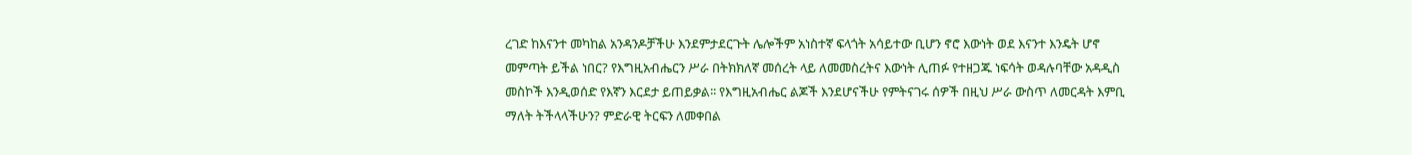ረገድ ከእናንተ መካከል አንዳንዶቻችሁ እንደምታደርጉት ሌሎችም አነስተኛ ፍላጎት አሳይተው ቢሆን ኖሮ እውነት ወደ እናንተ እንዴት ሆኖ መምጣት ይችል ነበር? የእግዚአብሔርን ሥራ በትክክለኛ መሰረት ላይ ለመመስረትና እውነት ሊጠፉ የተዘጋጁ ነፍሳት ወዳሉባቸው አዳዲስ መስኮች እንዲወሰድ የእኛን እርደታ ይጠይቃል፡፡ የእግዚአብሔር ልጆች እንደሆናችሁ የምትናገሩ ሰዎች በዚህ ሥራ ውስጥ ለመርዳት እምቢ ማለት ትችላላችሁን? ምድራዊ ትርፍን ለመቀበል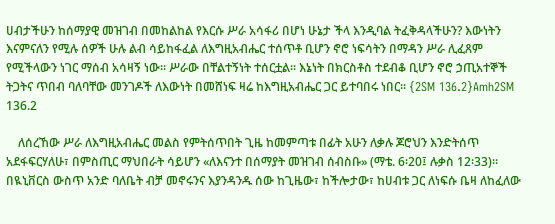ሀብታችሁን ከሰማያዊ መዝገብ በመከልከል የእርሱ ሥራ አሳፋሪ በሆነ ሁኔታ ችላ እንዲባል ትፈቅዳላችሁን? እውነትን እናምናለን የሚሉ ሰዎች ሁሉ ልብ ሳይከፋፈል ለእግዚአብሔር ተሰጥቶ ቢሆን ኖሮ ነፍሳትን በማዳን ሥራ ሊፈጸም የሚችላውን ነገር ማሰብ አሳዛኝ ነው፡፡ ሥራው በቸልተኝነት ተሰርቷል፡፡ እኔነት በክርስቶስ ተደብቆ ቢሆን ኖሮ ኃጢአተኞች ትጋትና ጥበብ ባለባቸው መንገዶች ለእውነት በመሸነፍ ዛሬ ከእግዚአብሔር ጋር ይተባበሩ ነበር፡፡ {2SM 136.2}Amh2SM 136.2

    ለሰረኸው ሥራ ለእግዚአብሔር መልስ የምትሰጥበት ጊዜ ከመምጣቱ በፊት አሁን ለቃሉ ጆሮህን እንድትሰጥ አደፋፍርሃለሁ፣ በምስጢር ማህበራት ሳይሆን «ለእናንተ በሰማያት መዝገብ ሰብስቡ» (ማቴ. 6፡20፤ ሉቃስ 12፡33)፡፡ በዪኒቨርስ ውስጥ አንድ ባለቤት ብቻ መኖሩንና እያንዳንዱ ሰው ከጊዜው፣ ከችሎታው፣ ከሀብቱ ጋር ለነፍሱ ቤዛ ለከፈለው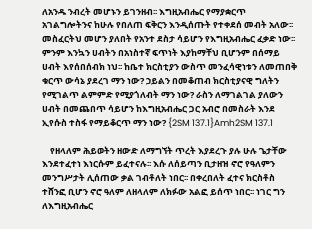ለአንዱ ንብረት መሆኑን ይገንዘብ፡፡ እግዚአብሔር የማያቋርጥ አገልግሎትንና ከሁሉ የበለጠ ፍቅርን እንዲሰጡት የተቀደሰ መብት አለው፡፡ መስፈርትህ መሆን ያለበት የአንተ ደስታ ሳይሆን የእግዚአብሔር ፈቃድ ነው፡፡ ምንም እንኳን ሀብትን በአነስተኛ ፍጥነት እያከማቸህ ቢሆንም በሰማይ ሀብት እየሰበሰብክ ነህ፡፡ ከቤተ ክርስቲያን ውስጥ መንፈሳዊነቱን ለመጠበቅ ቁርጥ ውሳኔ ያደረገ ማን ነው? ኃይልን በመቆጠብ ክርስቲያናዊ ግለትን የሚገልጥ ልምምድ የሚያጎለብት ማን ነው? ራስን ለማገልገል ያለውን ሀብት በመጨበጥ ሳይሆን ከእግዚአብሔር ጋር አብሮ በመስራት እንደ ኢየሱስ ተስፋ የማይቆርጥ ማን ነው? {2SM 137.1}Amh2SM 137.1

    የዘላለም ሕይወትን ዘውድ ለማግኘት ጥረት እያደረጉ ያሉ ሁሉ ጌታቸው እንደተፈተነ እነርሱም ይፈተናሉ፡፡ እሱ ለሰይጣን ቢታዘዝ ኖሮ የዓለምን መንግሥታት ሊሰጠው ቃል ገብቶለት ነበር፡፡ በቀረበለት ፈተና ክርስቶስ ተሸንፎ ቢሆን ኖሮ ዓለም ለዘላለም ለክፉው አልፎ ይሰጥ ነበር፡፡ ነገር ግን ለእግዚአብሔር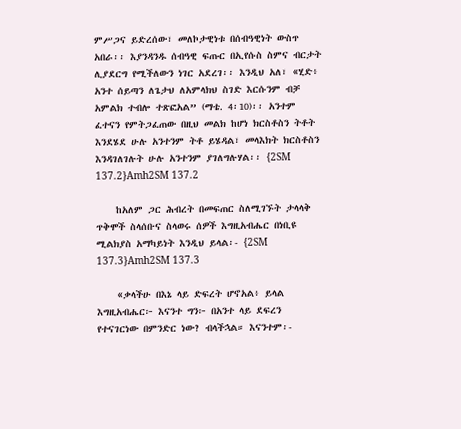ምሥጋና ይድረሰው፣ መለኮታዊነቱ በሰብዓዊነት ውስጥ አበራ፡፡ እያንዳንዱ ሰብዓዊ ፍጡር በኢየሱስ ስምና ብርታት ሊያደርግ የሚችለውን ነገር አደረገ፡፡ እንዲህ አለ፣ «ሂድ፥ አንተ ሰይጣን ለጌታህ ለአምላክህ ስገድ እርሱንም ብቻ አምልክ ተብሎ ተጽፎአል” (ማቴ. 4፡10)፡፡ አንተም ፈተናን የምትጋፈጠው በዚህ መልክ ከሆነ ክርስቶስን ትቶት እንደሄደ ሁሉ አንተንም ትቶ ይሄዳል፣ መላእክት ክርስቶስን እንዳገለገሉት ሁሉ አንተንም ያገለግሉሃል፡፡ {2SM 137.2}Amh2SM 137.2

    ከአለም ጋር ሕብረት በመፍጠር ስለሚገኙት ታላላቅ ጥቅሞች ስላሰቡና ስላወሩ ሰዎች እግዚአብሔር በነቢዩ ሚልክያስ አማካይነት እንዲህ ይላል፡- {2SM 137.3}Amh2SM 137.3

    «ቃላችሁ በእኔ ላይ ድፍረት ሆኖአል፥ ይላል እግዚአብሔር፦ እናንተ ግን፦ በአንተ ላይ ደፍረን የተናገርነው በምንድር ነው? ብላችኋል። እናንተም፡-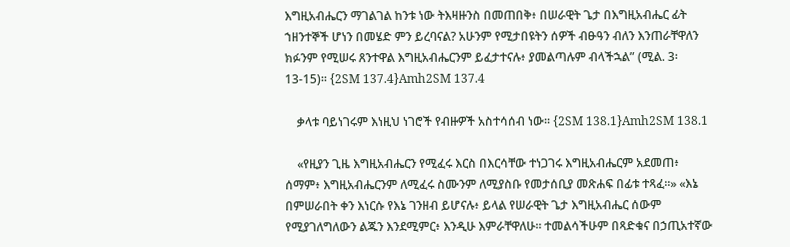እግዚአብሔርን ማገልገል ከንቱ ነው ትእዛዙንስ በመጠበቅ፥ በሠራዊት ጌታ በእግዚአብሔር ፊት ኀዘንተኞች ሆነን በመሄድ ምን ይረባናል? አሁንም የሚታበዩትን ሰዎች ብፁዓን ብለን እንጠራቸዋለን ክፉንም የሚሠሩ ጸንተዋል እግዚአብሔርንም ይፈታተናሉ፥ ያመልጣሉም ብላችኋል” (ሚል. 3፡13-15)፡፡ {2SM 137.4}Amh2SM 137.4

    ቃላቱ ባይነገሩም እነዚህ ነገሮች የብዙዎች አስተሳሰብ ነው፡፡ {2SM 138.1}Amh2SM 138.1

    «የዚያን ጊዜ እግዚአብሔርን የሚፈሩ እርስ በእርሳቸው ተነጋገሩ እግዚአብሔርም አደመጠ፥ ሰማም፥ እግዚአብሔርንም ለሚፈሩ ስሙንም ለሚያስቡ የመታሰቢያ መጽሐፍ በፊቱ ተጻፈ።» «እኔ በምሠራበት ቀን እነርሱ የእኔ ገንዘብ ይሆናሉ፥ ይላል የሠራዊት ጌታ እግዚአብሔር ሰውም የሚያገለግለውን ልጁን እንደሚምር፥ እንዲሁ እምራቸዋለሁ። ተመልሳችሁም በጻድቁና በኃጢአተኛው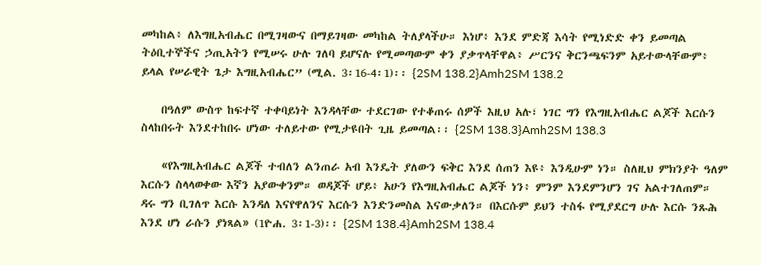መካከል፥ ለእግዚአብሔር በሚገዛውና በማይገዛው መካከል ትለያላችሁ። እነሆ፥ እንደ ምድጃ እሳት የሚነድድ ቀን ይመጣል ትዕቢተኞችና ኃጢአትን የሚሠሩ ሁሉ ገለባ ይሆናሉ የሚመጣውም ቀን ያቃጥላቸዋል፥ ሥርንና ቅርንጫፍንም አይተውላቸውም፥ ይላል የሠራዊት ጌታ እግዚአብሔር” (ሚል. 3፡16-4፡1)፡፡ {2SM 138.2}Amh2SM 138.2

    በዓለም ውስጥ ከፍተኛ ተቀባይነት እንዳላቸው ተደርገው የተቆጠሩ ሰዎች እዚህ አሉ፣ ነገር ግን የእግዚአብሔር ልጆች እርሱን ስላከበሩት እንደተከበሩ ሆነው ተለይተው የሚታዩበት ጊዜ ይመጣል፡፡ {2SM 138.3}Amh2SM 138.3

    «የእግዚአብሔር ልጆች ተብለን ልንጠራ አብ እንዴት ያለውን ፍቅር እንደ ሰጠን እዩ፥ እንዲሁም ነን። ስለዚህ ምክንያት ዓለም እርሱን ስላላወቀው እኛን አያውቀንም። ወዳጆች ሆይ፥ አሁን የእግዚአብሔር ልጆች ነን፥ ምንም እንደምንሆን ገና አልተገለጠም። ዳሩ ግን ቢገለጥ እርሱ እንዳለ እናየዋለንና እርሱን እንድንመስል እናውቃለን። በእርሱም ይህን ተስፋ የሚያደርግ ሁሉ እርሱ ንጹሕ እንደ ሆነ ራሱን ያነጻል» (1ዮሐ. 3፡1-3)፡፡ {2SM 138.4}Amh2SM 138.4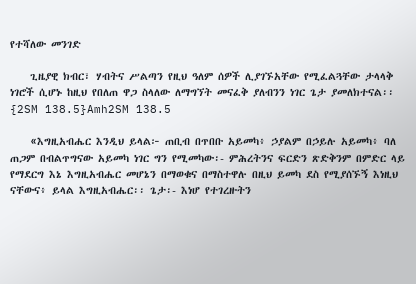የተሻለው መንገድ

    ጊዜያዊ ክብር፣ ሃብትና ሥልጣን የዚህ ዓለም ሰዎች ሊያገኙአቸው የሚፈልጓቸው ታላላቅ ነገሮች ሲሆኑ ከዚህ የበለጠ ዋጋ ስላለው ለማግኘት መናፈቅ ያለብንን ነገር ጌታ ያመለክተናል፡፡ {2SM 138.5}Amh2SM 138.5

    «እግዚአብሔር እንዲህ ይላል፦ ጠቢብ በጥበቡ አይመካ፥ ኃያልም በኃይሉ አይመካ፥ ባለ ጠጋም በብልጥግናው አይመካ ነገር ግን የሚመካው፡- ምሕረትንና ፍርድን ጽድቅንም በምድር ላይ የማደርግ እኔ እግዚአብሔር መሆኔን በማወቁና በማስተዋሉ በዚህ ይመካ ደስ የሚያሰኙኝ እነዚህ ናቸውና፥ ይላል እግዚአብሔር፡፡ ጌታ፡- እነሆ የተገረዙትን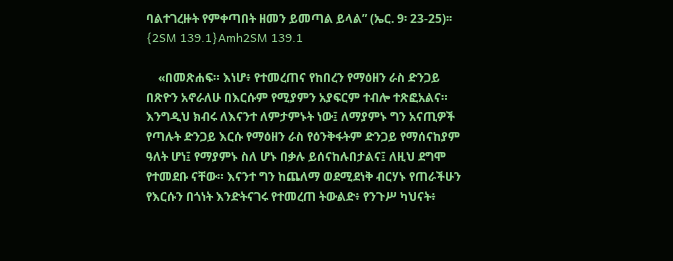ባልተገረዙት የምቀጣበት ዘመን ይመጣል ይላል” (ኤር. 9፡ 23-25)፡፡ {2SM 139.1}Amh2SM 139.1

    «በመጽሐፍ። እነሆ፥ የተመረጠና የከበረን የማዕዘን ራስ ድንጋይ በጽዮን አኖራለሁ በእርሱም የሚያምን አያፍርም ተብሎ ተጽፎአልና። እንግዲህ ክብሩ ለእናንተ ለምታምኑት ነው፤ ለማያምኑ ግን አናጢዎች የጣሉት ድንጋይ እርሱ የማዕዘን ራስ የዕንቅፋትም ድንጋይ የማሰናከያም ዓለት ሆነ፤ የማያምኑ ስለ ሆኑ በቃሉ ይሰናከሉበታልና፤ ለዚህ ደግሞ የተመደቡ ናቸው። እናንተ ግን ከጨለማ ወደሚደነቅ ብርሃኑ የጠራችሁን የእርሱን በጎነት እንድትናገሩ የተመረጠ ትውልድ፥ የንጉሥ ካህናት፥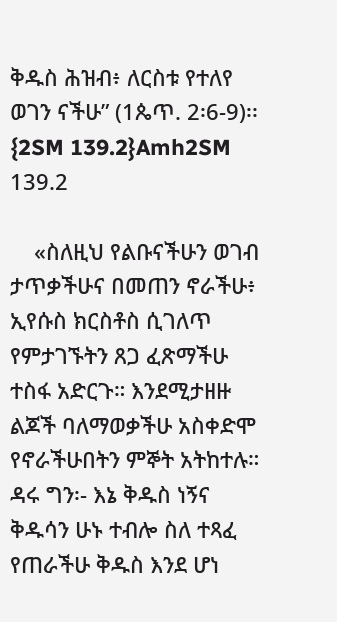ቅዱስ ሕዝብ፥ ለርስቱ የተለየ ወገን ናችሁ” (1ጴጥ. 2፡6-9)፡፡ {2SM 139.2}Amh2SM 139.2

    «ስለዚህ የልቡናችሁን ወገብ ታጥቃችሁና በመጠን ኖራችሁ፥ ኢየሱስ ክርስቶስ ሲገለጥ የምታገኙትን ጸጋ ፈጽማችሁ ተስፋ አድርጉ። እንደሚታዘዙ ልጆች ባለማወቃችሁ አስቀድሞ የኖራችሁበትን ምኞት አትከተሉ። ዳሩ ግን፡- እኔ ቅዱስ ነኝና ቅዱሳን ሁኑ ተብሎ ስለ ተጻፈ የጠራችሁ ቅዱስ እንደ ሆነ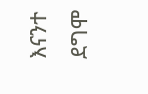እናንተ ደግሞ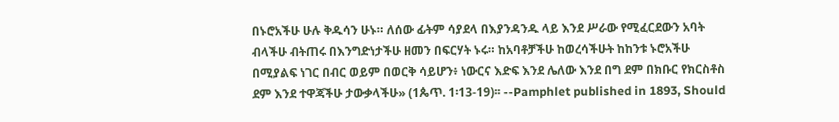በኑሮአችሁ ሁሉ ቅዱሳን ሁኑ። ለሰው ፊትም ሳያደላ በእያንዳንዱ ላይ እንደ ሥራው የሚፈርደውን አባት ብላችሁ ብትጠሩ በእንግድነታችሁ ዘመን በፍርሃት ኑሩ። ከአባቶቻችሁ ከወረሳችሁት ከከንቱ ኑሮአችሁ በሚያልፍ ነገር በብር ወይም በወርቅ ሳይሆን፥ ነውርና እድፍ እንደ ሌለው እንደ በግ ደም በክቡር የክርስቶስ ደም እንደ ተዋጃችሁ ታውቃላችሁ» (1ጴጥ. 1፡13-19)፡፡ --Pamphlet published in 1893, Should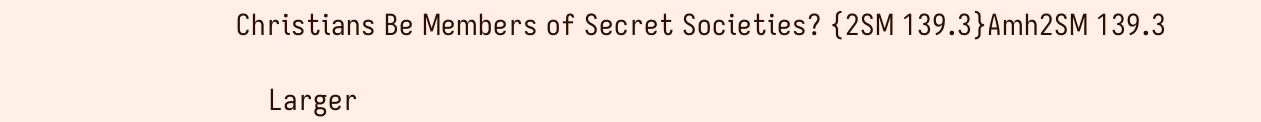Christians Be Members of Secret Societies? {2SM 139.3}Amh2SM 139.3

    Larger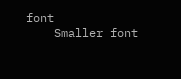font
    Smaller font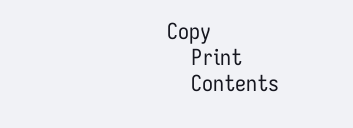Copy
    Print
    Contents